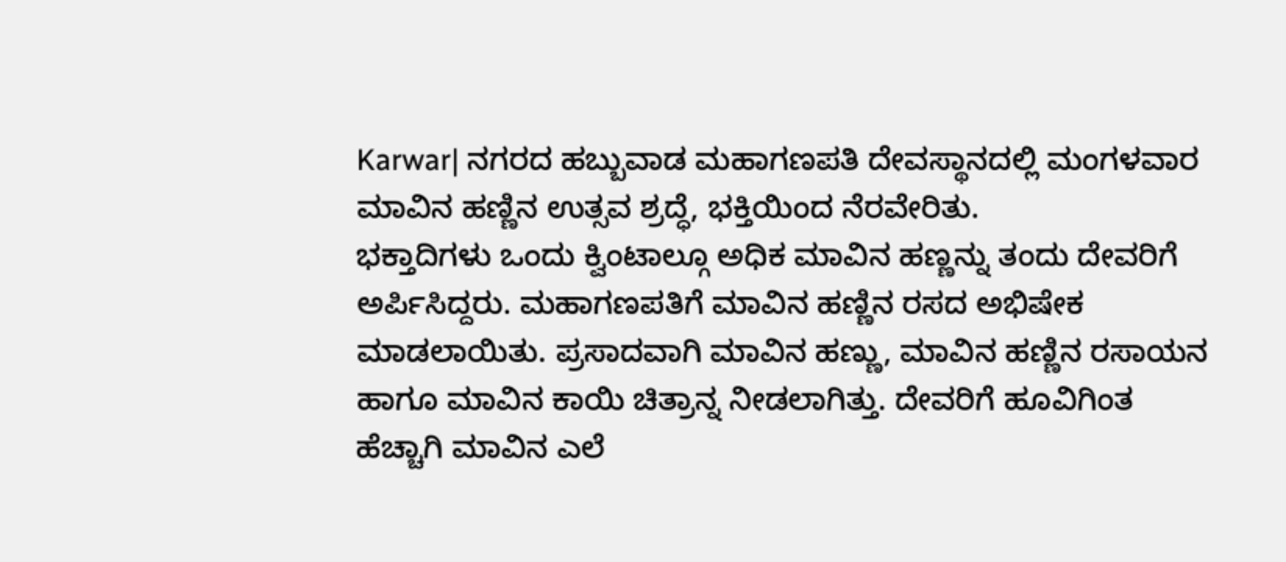Karwar| ನಗರದ ಹಬ್ಬುವಾಡ ಮಹಾಗಣಪತಿ ದೇವಸ್ಥಾನದಲ್ಲಿ ಮಂಗಳವಾರ ಮಾವಿನ ಹಣ್ಣಿನ ಉತ್ಸವ ಶ್ರದ್ಧೆ, ಭಕ್ತಿಯಿಂದ ನೆರವೇರಿತು.
ಭಕ್ತಾದಿಗಳು ಒಂದು ಕ್ವಿಂಟಾಲ್ಗೂ ಅಧಿಕ ಮಾವಿನ ಹಣ್ಣನ್ನು ತಂದು ದೇವರಿಗೆ ಅರ್ಪಿಸಿದ್ದರು. ಮಹಾಗಣಪತಿಗೆ ಮಾವಿನ ಹಣ್ಣಿನ ರಸದ ಅಭಿಷೇಕ ಮಾಡಲಾಯಿತು. ಪ್ರಸಾದವಾಗಿ ಮಾವಿನ ಹಣ್ಣು, ಮಾವಿನ ಹಣ್ಣಿನ ರಸಾಯನ ಹಾಗೂ ಮಾವಿನ ಕಾಯಿ ಚಿತ್ರಾನ್ನ ನೀಡಲಾಗಿತ್ತು. ದೇವರಿಗೆ ಹೂವಿಗಿಂತ ಹೆಚ್ಚಾಗಿ ಮಾವಿನ ಎಲೆ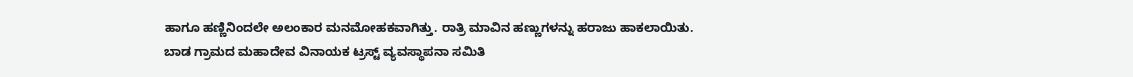ಹಾಗೂ ಹಣ್ಣಿನಿಂದಲೇ ಅಲಂಕಾರ ಮನಮೋಹಕವಾಗಿತ್ತು. ರಾತ್ರಿ ಮಾವಿನ ಹಣ್ಣುಗಳನ್ನು ಹರಾಜು ಹಾಕಲಾಯಿತು.
ಬಾಡ ಗ್ರಾಮದ ಮಹಾದೇವ ವಿನಾಯಕ ಟ್ರಸ್ಟ್ ವ್ಯವಸ್ಥಾಪನಾ ಸಮಿತಿ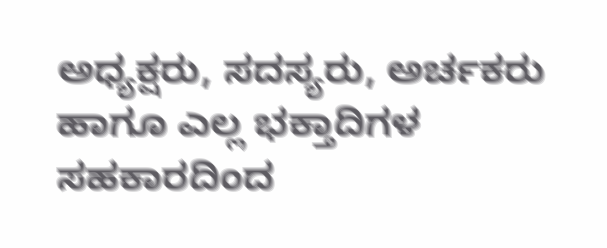ಅಧ್ಯಕ್ಷರು, ಸದಸ್ಯರು, ಅರ್ಚಕರು ಹಾಗೂ ಎಲ್ಲ ಭಕ್ತಾದಿಗಳ ಸಹಕಾರದಿಂದ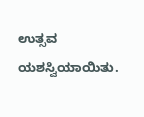ಉತ್ಸವ ಯಶಸ್ವಿಯಾಯಿತು.